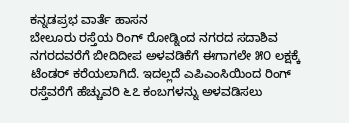ಕನ್ನಡಪ್ರಭ ವಾರ್ತೆ ಹಾಸನ
ಬೇಲೂರು ರಸ್ತೆಯ ರಿಂಗ್ ರೋಡ್ನಿಂದ ನಗರದ ಸದಾಶಿವ ನಗರದವರೆಗೆ ಬೀದಿದೀಪ ಅಳವಡಿಕೆಗೆ ಈಗಾಗಲೇ ೫೦ ಲಕ್ಷಕ್ಕೆ ಟೆಂಡರ್ ಕರೆಯಲಾಗಿದೆ. ಇದಲ್ಲದೆ ಎಪಿಎಂಸಿಯಿಂದ ರಿಂಗ್ ರಸ್ತೆವರೆಗೆ ಹೆಚ್ಚುವರಿ ೬೭ ಕಂಬಗಳನ್ನು ಅಳವಡಿಸಲು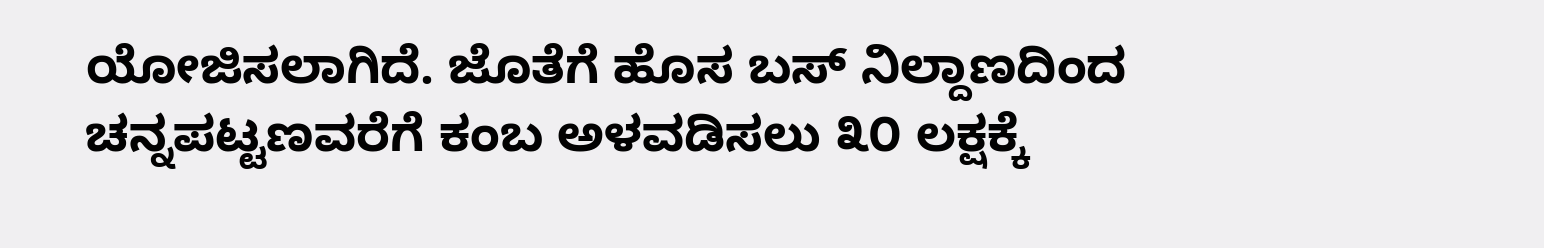ಯೋಜಿಸಲಾಗಿದೆ. ಜೊತೆಗೆ ಹೊಸ ಬಸ್ ನಿಲ್ದಾಣದಿಂದ ಚನ್ನಪಟ್ಟಣವರೆಗೆ ಕಂಬ ಅಳವಡಿಸಲು ೩೦ ಲಕ್ಷಕ್ಕೆ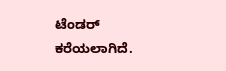ಟೆಂಡರ್ ಕರೆಯಲಾಗಿದೆ.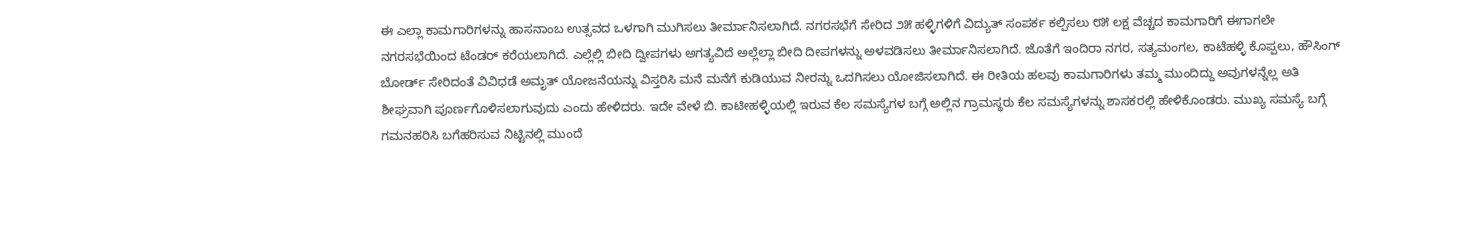ಈ ಎಲ್ಲಾ ಕಾಮಗಾರಿಗಳನ್ನು ಹಾಸನಾಂಬ ಉತ್ಸವದ ಒಳಗಾಗಿ ಮುಗಿಸಲು ತೀರ್ಮಾನಿಸಲಾಗಿದೆ. ನಗರಸಭೆಗೆ ಸೇರಿದ ೨೫ ಹಳ್ಳಿಗಳಿಗೆ ವಿದ್ಯುತ್ ಸಂಪರ್ಕ ಕಲ್ಪಿಸಲು ೮೫ ಲಕ್ಷ ವೆಚ್ಚದ ಕಾಮಗಾರಿಗೆ ಈಗಾಗಲೇ ನಗರಸಭೆಯಿಂದ ಟೆಂಡರ್ ಕರೆಯಲಾಗಿದೆ. ಎಲ್ಲೆಲ್ಲಿ ಬೀದಿ ದ್ವೀಪಗಳು ಅಗತ್ಯವಿದೆ ಅಲ್ಲೆಲ್ಲಾ ಬೀದಿ ದೀಪಗಳನ್ನು ಅಳವಡಿಸಲು ತೀರ್ಮಾನಿಸಲಾಗಿದೆ. ಜೊತೆಗೆ ಇಂದಿರಾ ನಗರ, ಸತ್ಯಮಂಗಲ, ಕಾಟೆಹಳ್ಳಿ ಕೊಪ್ಪಲು, ಹೌಸಿಂಗ್ ಬೋರ್ಡ್ ಸೇರಿದಂತೆ ವಿವಿಧಡೆ ಅಮೃತ್ ಯೋಜನೆಯನ್ನು ವಿಸ್ತರಿಸಿ ಮನೆ ಮನೆಗೆ ಕುಡಿಯುವ ನೀರನ್ನು ಒದಗಿಸಲು ಯೋಜಿಸಲಾಗಿದೆ. ಈ ರೀತಿಯ ಹಲವು ಕಾಮಗಾರಿಗಳು ತಮ್ಮ ಮುಂದಿದ್ದು ಅವುಗಳನ್ನೆಲ್ಲ ಅತಿ ಶೀಘ್ರವಾಗಿ ಪೂರ್ಣಗೊಳಿಸಲಾಗುವುದು ಎಂದು ಹೇಳಿದರು. ಇದೇ ವೇಳೆ ಬಿ. ಕಾಟೀಹಳ್ಳಿಯಲ್ಲಿ ಇರುವ ಕೆಲ ಸಮಸ್ಯೆಗಳ ಬಗ್ಗೆ ಅಲ್ಲಿನ ಗ್ರಾಮಸ್ಥರು ಕೆಲ ಸಮಸ್ಯೆಗಳನ್ನು ಶಾಸಕರಲ್ಲಿ ಹೇಳಿಕೊಂಡರು. ಮುಖ್ಯ ಸಮಸ್ಯೆ ಬಗ್ಗೆ ಗಮನಹರಿಸಿ ಬಗೆಹರಿಸುವ ನಿಟ್ಟಿನಲ್ಲಿ ಮುಂದೆ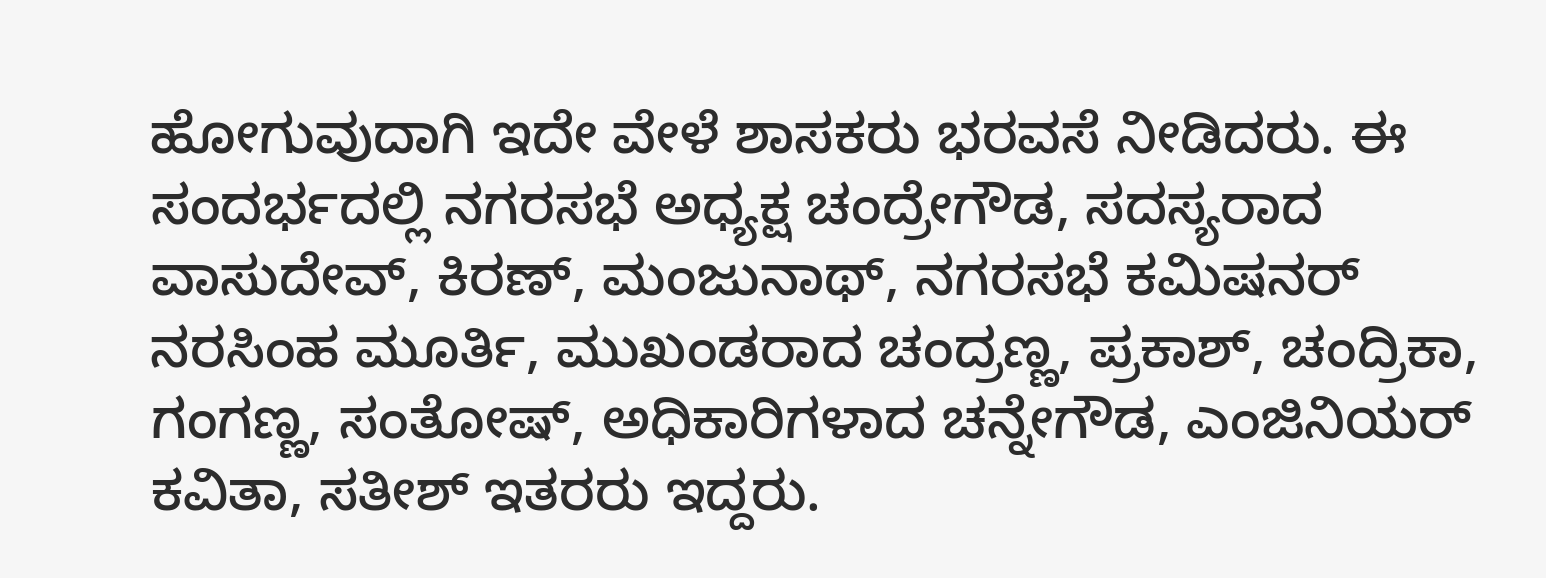ಹೋಗುವುದಾಗಿ ಇದೇ ವೇಳೆ ಶಾಸಕರು ಭರವಸೆ ನೀಡಿದರು. ಈ ಸಂದರ್ಭದಲ್ಲಿ ನಗರಸಭೆ ಅಧ್ಯಕ್ಷ ಚಂದ್ರೇಗೌಡ, ಸದಸ್ಯರಾದ ವಾಸುದೇವ್, ಕಿರಣ್, ಮಂಜುನಾಥ್, ನಗರಸಭೆ ಕಮಿಷನರ್ ನರಸಿಂಹ ಮೂರ್ತಿ, ಮುಖಂಡರಾದ ಚಂದ್ರಣ್ಣ, ಪ್ರಕಾಶ್, ಚಂದ್ರಿಕಾ, ಗಂಗಣ್ಣ, ಸಂತೋಷ್, ಅಧಿಕಾರಿಗಳಾದ ಚನ್ನೇಗೌಡ, ಎಂಜಿನಿಯರ್ ಕವಿತಾ, ಸತೀಶ್ ಇತರರು ಇದ್ದರು.